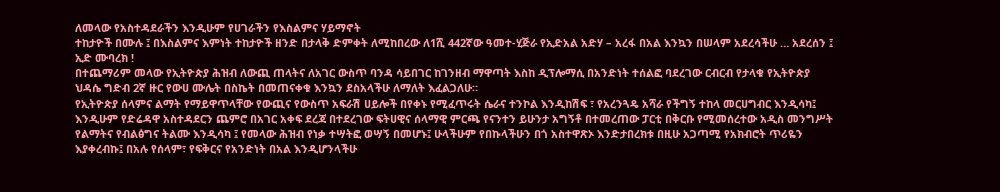ለመላው የአስተዳደራችን እንዲሁም የሀገራችን የእስልምና ሃይማኖት
ተከታዮች በሙሉ ፤ በእስልምና እምነት ተከታዮች ዘንድ በታላቅ ድምቀት ለሚከበረው ለ1ሺ 442ኛው ዓመተ-ሂጅራ የኢድአል አድሃ – አረፋ በአል እንኳን በሠላም አደረሳችሁ … አደረሰን ፤
ኢድ ሙባረክ !
በተጨማሪም መላው የኢትዮጵያ ሕዝብ ለውጪ ጠላትና ለአገር ውስጥ ባንዳ ሳይበገር ከገንዘብ ማዋጣት እስከ ዲፕሎማሲ በአንድነት ተሰልፎ ባደረገው ርብርብ የታላቁ የኢትዮጵያ ህዳሴ ግድብ 2ኛ ዙር የውሀ ሙሌት በስኬት በመጠናቀቁ እንኳን ደስአላችሁ ለማለት እፈልጋለሁ።
የኢትዮጵያ ሰላምና ልማት የማይዋጥላቸው የውጪና የውስጥ አፍራሽ ሀይሎች በየቀኑ የሚፈጥሩት ሴራና ተንኮል እንዲከሽፍ ፣ የአረንጓዴ አሻራ የችግኝ ተከላ መርሀግብር እንዲሳካ፤ እንዲሁም የድሬዳዋ አስተዳደርን ጨምሮ በአገር አቀፍ ደረጃ በተደረገው ፍትሀዊና ሰላማዊ ምርጫ የናንተን ይሁንታ አግኝቶ በተመረጠው ፓርቲ በቅርቡ የሚመሰረተው አዲስ መንግሥት የልማትና የብልፅግና ትልሙ እንዲሳካ ፤ የመላው ሕዝብ የነቃ ተሣትፎ ወሣኝ በመሆኑ፤ ሁላችሁም የበኩላችሁን በጎ አስተዋጽኦ እንድታበረክቱ በዚሁ አጋጣሚ የአክብሮት ጥሪዬን እያቀረብኩ፤ በአሉ የሰላም፣ የፍቅርና የአንድነት በአል እንዲሆንላችሁ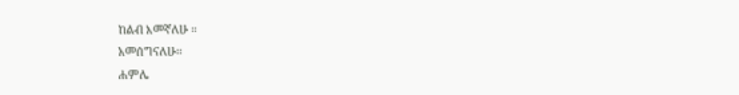ከልብ እመኛለሁ ።
አመሰግናለሁ፡፡
ሐምሌ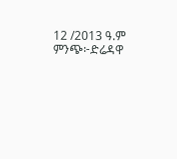12 /2013 ዓ.ም
ምንጭ፦ድሬዳዋ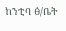ከንቲባ ፅ/ቤት